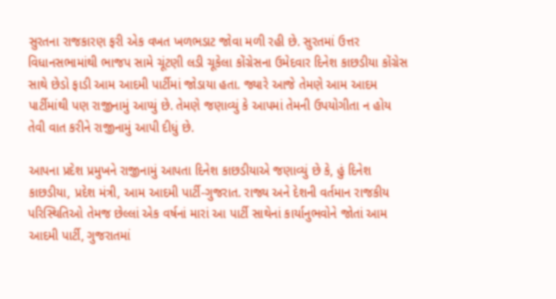સુરતના રાજકારણ ફરી એક વખત ખળભડાટ જોવા મળી રહી છે. સુરતમાં ઉત્તર વિધાનસભામાંથી ભાજપ સામે ચૂંટણી લડી ચૂકેલા કોંગ્રેસના ઉમેદવાર દિનેશ કાછડીયા કોંગ્રેસ સાથે છેડો ફાડી આમ આદમી પાર્ટીમાં જોડાયા હતા. જ્યારે આજે તેમણે આમ આદમ પાર્ટીમાંથી પણ રાજીનામું આપ્યું છે. તેમણે જણાવ્યું કે આપમાં તેમની ઉપયોગીતા ન હોય તેવી વાત કરીને રાજીનામું આપી દીધું છે.

આપના પ્રદેશ પ્રમુખને રાજીનામું આપતા દિનેશ કાછડીયાએ જણાવ્યું છે કે, હું દિનેશ કાછડીયા, પ્રદેશ મંત્રી, આમ આદમી પાર્ટી-ગુજરાત. રાજ્ય અને દેશની વર્તમાન રાજકીય પરિસ્થિતિઓ તેમજ છેલ્લાં એક વર્ષનાં મારાં આ પાર્ટી સાથેનાં કાર્યાનુભવોને જોતાં આમ આદમી પાર્ટી, ગુજરાતમાં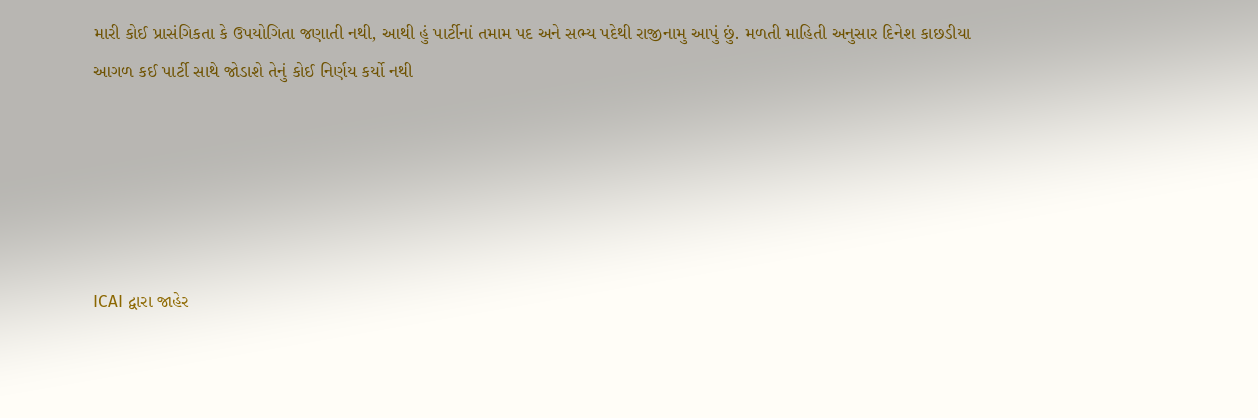મારી કોઈ પ્રાસંગિકતા કે ઉપયોગિતા જણાતી નથી, આથી હું પાર્ટીનાં તમામ પદ અને સભ્ય પદેથી રાજીનામુ આપું છું. મળતી માહિતી અનુસાર દિનેશ કાછડીયા આગળ કઈ પાર્ટી સાથે જોડાશે તેનું કોઈ નિર્ણય કર્યો નથી





ICAI દ્વારા જાહેર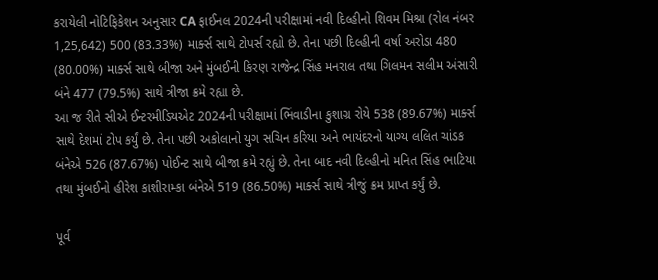કરાયેલી નોટિફિકેશન અનુસાર CA ફાઈનલ 2024ની પરીક્ષામાં નવી દિલ્હીનો શિવમ મિશ્રા (રોલ નંબર 1,25,642) 500 (83.33%) માર્ક્સ સાથે ટોપર્સ રહ્યો છે. તેના પછી દિલ્હીની વર્ષા અરોડા 480 (80.00%) માર્ક્સ સાથે બીજા અને મુંબઈની કિરણ રાજેન્દ્ર સિંહ મનરાલ તથા ગિલમન સલીમ અંસારી બંને 477 (79.5%) સાથે ત્રીજા ક્રમે રહ્યા છે.
આ જ રીતે સીએ ઈન્ટરમીડિયએટ 2024ની પરીક્ષામાં ભિંવાડીના કુશાગ્ર રોયે 538 (89.67%) માર્ક્સ સાથે દેશમાં ટોપ કર્યું છે. તેના પછી અકોલાનો યુગ સચિન કરિયા અને ભાયંદરનો યાગ્ય લલિત ચાંડક બંનેએ 526 (87.67%) પોઈન્ટ સાથે બીજા ક્રમે રહ્યું છે. તેના બાદ નવી દિલ્હીનો મનિત સિંહ ભાટિયા તથા મુંબઈનો હીરેશ કાશીરામ્કા બંનેએ 519 (86.50%) માર્ક્સ સાથે ત્રીજું ક્રમ પ્રાપ્ત કર્યું છે.

પૂર્વ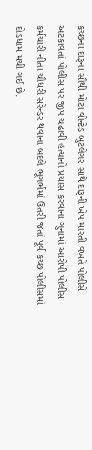કચ્છના દારૂના સૌથી મોટા વોન્ટેડ બુટલેગર સાથે દારૂની ખેપ મારતી વખતે પોલીસે અટકાવતાં પોલીસ પર જીપ ચઢાવી હત્યાનો પ્રયાસ કરવાના ગુનામાં આરોપી પોલીસ કર્મચારી નીતા ચૌધરી સરેન્ડર થવાના બદલે ભૂગર્ભમાં ઉતરી જતાં પૂર્વ કચ્છ પોલીસમાં દોડધામ મચી ગઈ છે.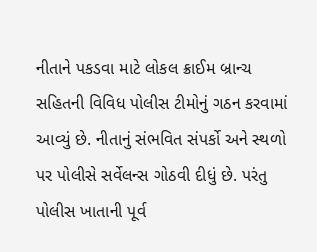નીતાને પકડવા માટે લોકલ ક્રાઈમ બ્રાન્ચ સહિતની વિવિધ પોલીસ ટીમોનું ગઠન કરવામાં આવ્યું છે. નીતાનું સંભવિત સંપર્કો અને સ્થળો પર પોલીસે સર્વેલન્સ ગોઠવી દીધું છે. પરંતુ પોલીસ ખાતાની પૂર્વ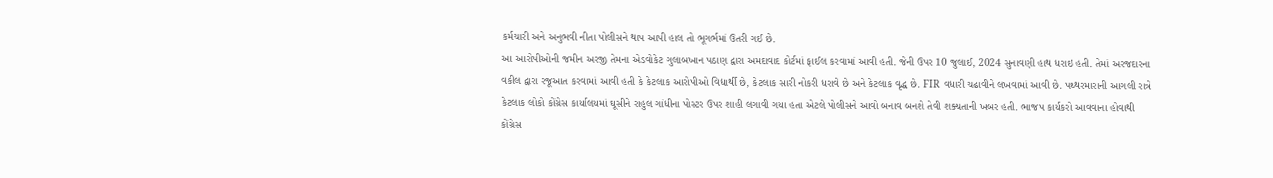કર્મચારી અને અનુભવી નીતા પોલીસને થાપ આપી હાલ તો ભૂગર્ભમાં ઉતરી ગઈ છે.
આ આરોપીઓની જમીન અરજી તેમના એડવોકેટ ગુલાબખાન પઠાણ દ્વારા અમદાવાદ કોર્ટમાં ફાઈલ કરવામાં આવી હતી. જેની ઉપર 10 જુલાઈ, 2024 સુનાવણી હાથ ધરાઇ હતી. તેમાં અરજદારના વકીલ દ્વારા રજૂઆત કરવામાં આવી હતી કે કેટલાક આરોપીઓ વિદ્યાર્થી છે, કેટલાક સારી નોકરી ધરાવે છે અને કેટલાક વૃદ્ધ છે. FIR વધારી ચઢાવીને લખવામાં આવી છે. પથ્થરમારાની આગલી રાત્રે કેટલાક લોકો કોંગ્રેસ કાર્યાલયમાં ઘૂસીને રાહુલ ગાંધીના પોસ્ટર ઉપર શાહી લગાવી ગયા હતા એટલે પોલીસને આવો બનાવ બનશે તેવી શક્યતાની ખબર હતી. ભાજપ કાર્યકરો આવવાના હોવાથી કોંગ્રેસ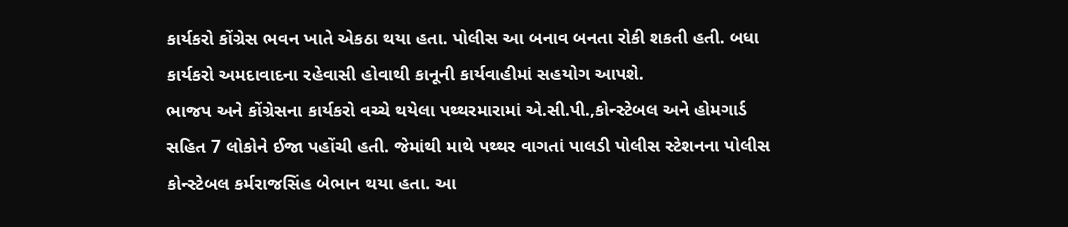કાર્યકરો કોંગ્રેસ ભવન ખાતે એકઠા થયા હતા. પોલીસ આ બનાવ બનતા રોકી શકતી હતી. બધા કાર્યકરો અમદાવાદના રહેવાસી હોવાથી કાનૂની કાર્યવાહીમાં સહયોગ આપશે.
ભાજપ અને કોંગ્રેસના કાર્યકરો વચ્ચે થયેલા પથ્થરમારામાં એ.સી.પી.,કોન્સ્ટેબલ અને હોમગાર્ડ સહિત 7 લોકોને ઈજા પહોંચી હતી. જેમાંથી માથે પથ્થર વાગતાં પાલડી પોલીસ સ્ટેશનના પોલીસ કોન્સ્ટેબલ કર્મરાજસિંહ બેભાન થયા હતા. આ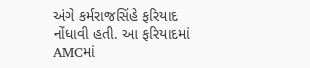અંગે કર્મરાજસિંહે ફરિયાદ નોંધાવી હતી. આ ફરિયાદમાં AMCમાં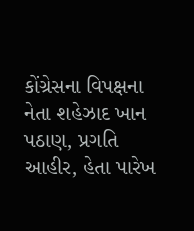કોંગ્રેસના વિપક્ષના નેતા શહેઝાદ ખાન પઠાણ, પ્રગતિ આહીર, હેતા પારેખ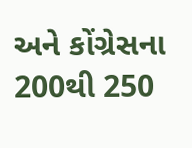અને કોંગ્રેસના 200થી 250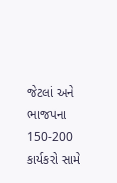જેટલાં અને ભાજપના 150-200 કાર્યકરો સામે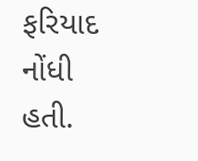ફરિયાદ નોંધી હતી.